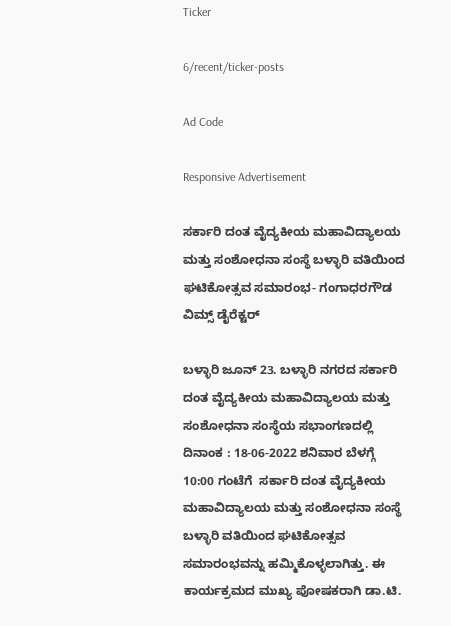Ticker

6/recent/ticker-posts

Ad Code

Responsive Advertisement

ಸರ್ಕಾರಿ ದಂತ ವೈದ್ಯಕೀಯ ಮಹಾವಿದ್ಯಾಲಯ ಮತ್ತು ಸಂಶೋಧನಾ ಸಂಸ್ಥೆ ಬಳ್ಳಾರಿ ವತಿಯಿಂದ ಘಟಿಕೋತ್ಸವ ಸಮಾರಂಭ- ಗಂಗಾಧರಗೌಡ ವಿಮ್ಸ್ ಡೈರೆಕ್ಟರ್

ಬಳ್ಳಾರಿ ಜೂನ್ 23. ಬಳ್ಳಾರಿ ನಗರದ ಸರ್ಕಾರಿ ದಂತ ವೈದ್ಯಕೀಯ ಮಹಾವಿದ್ಯಾಲಯ ಮತ್ತು ಸಂಶೋಧನಾ ಸಂಸ್ಥೆಯ ಸಭಾಂಗಣದಲ್ಲಿ ದಿನಾಂಕ : 18-06-2022 ಶನಿವಾರ ಬೆಳಗ್ಗೆ 10:00 ಗಂಟೆಗೆ  ಸರ್ಕಾರಿ ದಂತ ವೈದ್ಯಕೀಯ ಮಹಾವಿದ್ಯಾಲಯ ಮತ್ತು ಸಂಶೋಧನಾ ಸಂಸ್ಥೆ ಬಳ್ಳಾರಿ ವತಿಯಿಂದ ಘಟಿಕೋತ್ಸವ ಸಮಾರಂಭವನ್ನು ಹಮ್ಮಿಕೊಳ್ಳಲಾಗಿತ್ತು. ಈ ಕಾರ್ಯಕ್ರಮದ ಮುಖ್ಯ ಪೋಷಕರಾಗಿ ಡಾ.ಟಿ.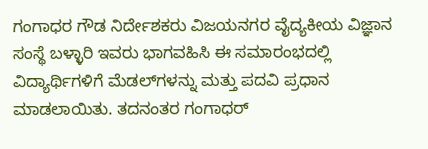ಗಂಗಾಧರ ಗೌಡ ನಿರ್ದೇಶಕರು ವಿಜಯನಗರ ವೈದ್ಯಕೀಯ ವಿಜ್ಞಾನ ಸಂಸ್ಥೆ ಬಳ್ಳಾರಿ ಇವರು ಭಾಗವಹಿಸಿ ಈ ಸಮಾರಂಭದಲ್ಲಿ ವಿದ್ಯಾರ್ಥಿಗಳಿಗೆ ಮೆಡಲ್‍ಗಳನ್ನು ಮತ್ತು ಪದವಿ ಪ್ರಧಾನ ಮಾಡಲಾಯಿತು. ತದನಂತರ ಗಂಗಾಧರ್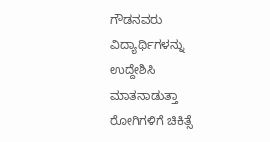ಗೌಡನವರು ವಿದ್ಯಾರ್ಥಿಗಳನ್ನು ಉದ್ದೇಶಿಸಿ ಮಾತನಾಡುತ್ತಾ ರೋಗಿಗಳಿಗೆ ಚಿಕಿತ್ಸೆ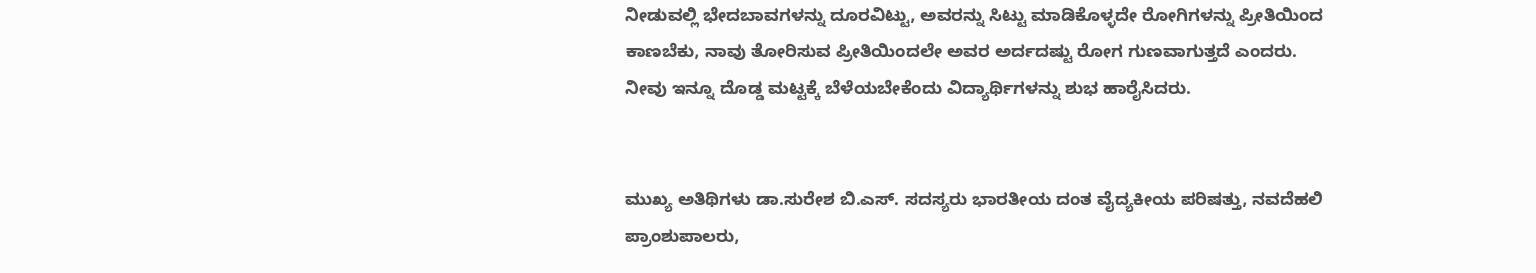ನೀಡುವಲ್ಲಿ ಭೇದಬಾವಗಳನ್ನು ದೂರವಿಟ್ಟು, ಅವರನ್ನು ಸಿಟ್ಟು ಮಾಡಿಕೊಳ್ಳದೇ ರೋಗಿಗಳನ್ನು ಪ್ರೀತಿಯಿಂದ ಕಾಣಬೆಕು, ನಾವು ತೋರಿಸುವ ಪ್ರೀತಿಯಿಂದಲೇ ಅವರ ಅರ್ದದಷ್ಟು ರೋಗ ಗುಣವಾಗುತ್ತದೆ ಎಂದರು. ನೀವು ಇನ್ನೂ ದೊಡ್ಡ ಮಟ್ಟಕ್ಕೆ ಬೆಳೆಯಬೇಕೆಂದು ವಿದ್ಯಾರ್ಥಿಗಳನ್ನು ಶುಭ ಹಾರೈಸಿದರು.


ಮುಖ್ಯ ಅತಿಥಿಗಳು ಡಾ.ಸುರೇಶ ಬಿ.ಎಸ್. ಸದಸ್ಯರು ಭಾರತೀಯ ದಂತ ವೈದ್ಯಕೀಯ ಪರಿಷತ್ತು, ನವದೆಹಲಿ ಪ್ರಾಂಶುಪಾಲರು,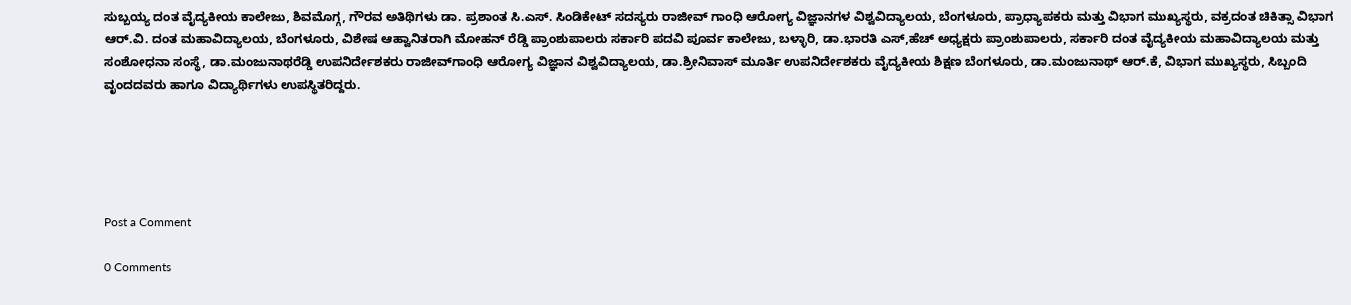ಸುಬ್ಬಯ್ಯ ದಂತ ವೈದ್ಯಕೀಯ ಕಾಲೇಜು, ಶಿವಮೊಗ್ಗ, ಗೌರವ ಅತಿಥಿಗಳು ಡಾ. ಪ್ರಶಾಂತ ಸಿ.ಎಸ್. ಸಿಂಡಿಕೇಟ್ ಸದಸ್ಯರು ರಾಜೀವ್ ಗಾಂಧಿ ಆರೋಗ್ಯ ವಿಜ್ಞಾನಗಳ ವಿಶ್ವವಿದ್ಯಾಲಯ, ಬೆಂಗಳೂರು, ಪ್ರಾಧ್ಯಾಪಕರು ಮತ್ತು ವಿಭಾಗ ಮುಖ್ಯಸ್ಥರು, ವಕ್ರದಂತ ಚಿಕಿತ್ಸಾ ವಿಭಾಗ ಆರ್.ವಿ. ದಂತ ಮಹಾವಿದ್ಯಾಲಯ, ಬೆಂಗಳೂರು, ವಿಶೇಷ ಆಹ್ವಾನಿತರಾಗಿ ಮೋಹನ್ ರೆಡ್ಡಿ ಪ್ರಾಂಶುಪಾಲರು ಸರ್ಕಾರಿ ಪದವಿ ಪೂರ್ವ ಕಾಲೇಜು, ಬಳ್ಳಾರಿ, ಡಾ.ಭಾರತಿ ಎಸ್,ಹೆಚ್ ಅಧ್ಯಕ್ಷರು ಪ್ರಾಂಶುಪಾಲರು, ಸರ್ಕಾರಿ ದಂತ ವೈದ್ಯಕೀಯ ಮಹಾವಿದ್ಯಾಲಯ ಮತ್ತು ಸಂಶೋಧನಾ ಸಂಸ್ಥೆ, ಡಾ.ಮಂಜುನಾಥರೆಡ್ಡಿ ಉಪನಿರ್ದೇಶಕರು ರಾಜೀವ್‍ಗಾಂಧಿ ಆರೋಗ್ಯ ವಿಜ್ಞಾನ ವಿಶ್ವವಿದ್ಯಾಲಯ, ಡಾ.ಶ್ರೀನಿವಾಸ್ ಮೂರ್ತಿ ಉಪನಿರ್ದೇಶಕರು ವೈದ್ಯಕೀಯ ಶಿಕ್ಷಣ ಬೆಂಗಳೂರು, ಡಾ.ಮಂಜುನಾಥ್ ಆರ್.ಕೆ, ವಿಭಾಗ ಮುಖ್ಯಸ್ಥರು, ಸಿಬ್ಬಂದಿ ವೃಂದದವರು ಹಾಗೂ ವಿದ್ಯಾರ್ಥಿಗಳು ಉಪಸ್ಥಿತರಿದ್ದರು.





Post a Comment

0 Comments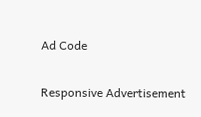Ad Code

Responsive Advertisement